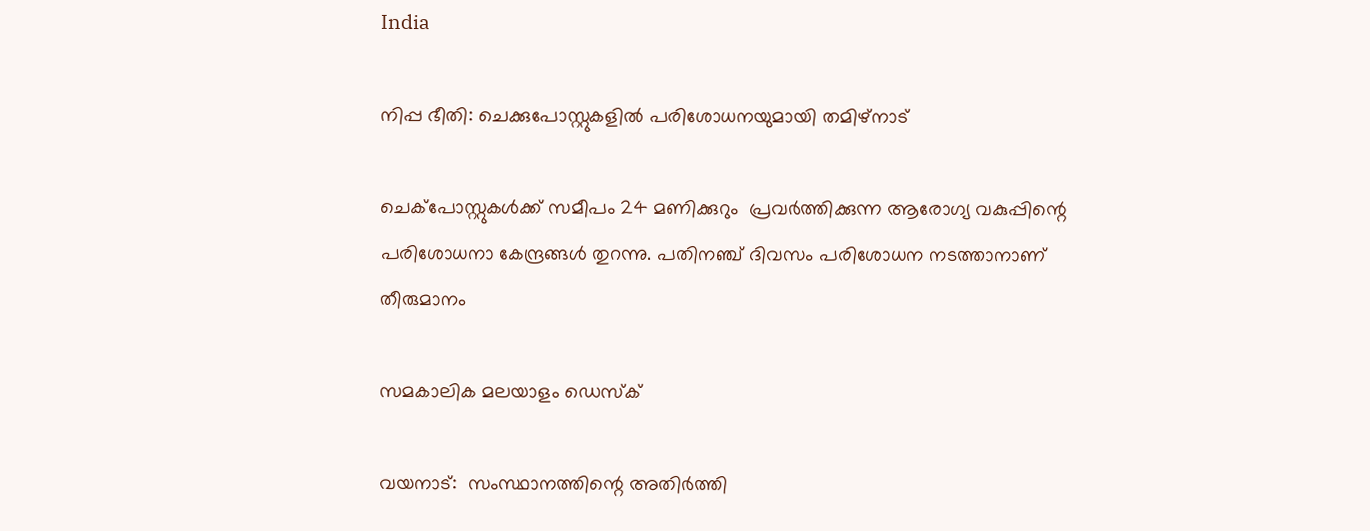India

നിപ്പ ഭീതി: ചെക്കുപോസ്റ്റുകളില്‍ പരിശോധനയുമായി തമിഴ്‌നാട്

ചെക്‌പോസ്റ്റുകള്‍ക്ക് സമീപം 24 മണിക്കുറും  പ്രവര്‍ത്തിക്കുന്ന ആരോഗ്യ വകുപ്പിന്റെ പരിശോധനാ കേന്ദ്രങ്ങള്‍ തുറന്നു. പതിനഞ്ച് ദിവസം പരിശോധന നടത്താനാണ് തീരുമാനം

സമകാലിക മലയാളം ഡെസ്ക്

വയനാട്:  സംസ്ഥാനത്തിന്റെ അതിര്‍ത്തി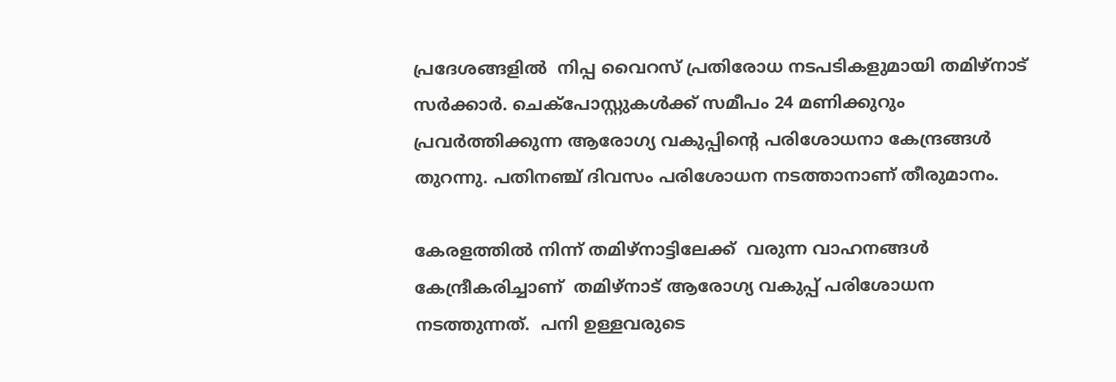പ്രദേശങ്ങളില്‍  നിപ്പ വൈറസ് പ്രതിരോധ നടപടികളുമായി തമിഴ്‌നാട് സര്‍ക്കാര്‍. ചെക്‌പോസ്റ്റുകള്‍ക്ക് സമീപം 24 മണിക്കുറും  പ്രവര്‍ത്തിക്കുന്ന ആരോഗ്യ വകുപ്പിന്റെ പരിശോധനാ കേന്ദ്രങ്ങള്‍ തുറന്നു. പതിനഞ്ച് ദിവസം പരിശോധന നടത്താനാണ് തീരുമാനം.

കേരളത്തില്‍ നിന്ന് തമിഴ്‌നാട്ടിലേക്ക്  വരുന്ന വാഹനങ്ങള്‍ കേന്ദ്രീകരിച്ചാണ്  തമിഴ്‌നാട് ആരോഗ്യ വകുപ്പ് പരിശോധന നടത്തുന്നത്.  പനി ഉള്ളവരുടെ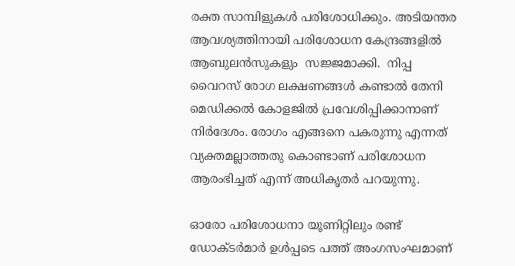രക്ത സാമ്പിളുകള്‍ പരിശോധിക്കും. അടിയന്തര ആവശ്യത്തിനായി പരിശോധന കേന്ദ്രങ്ങളില്‍ ആബുലന്‍സുകളും  സജ്ജമാക്കി.  നിപ്പ വൈറസ് രോഗ ലക്ഷണങ്ങള്‍ കണ്ടാല്‍ തേനി മെഡിക്കല്‍ കോളജില്‍ പ്രവേശിപ്പിക്കാനാണ് നിര്‍ദേശം. രോഗം എങ്ങനെ പകരുന്നു എന്നത് വ്യക്തമല്ലാത്തതു കൊണ്ടാണ് പരിശോധന ആരംഭിച്ചത് എന്ന് അധികൃതര്‍ പറയുന്നു.

ഓരോ പരിശോധനാ യൂണിറ്റിലും രണ്ട് ഡോക്ടര്‍മാര്‍ ഉള്‍പ്പടെ പത്ത് അംഗസംഘമാണ്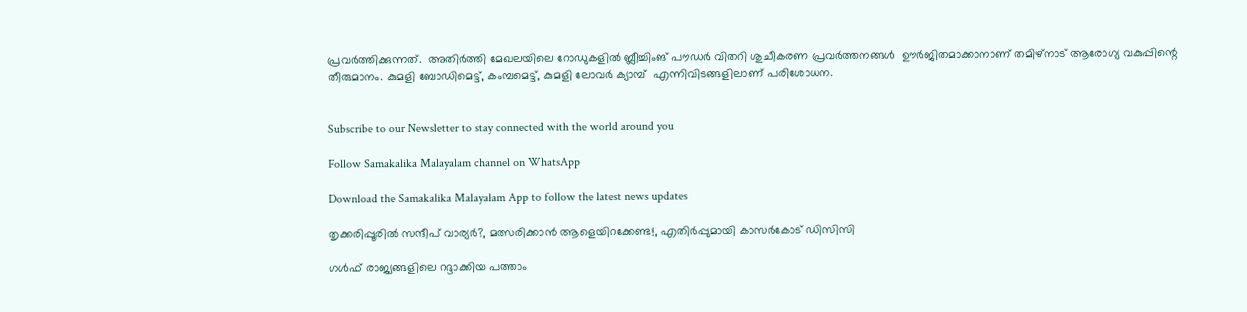പ്രവര്‍ത്തിക്കുന്നത്.  അതിര്‍ത്തി മേഖലയിലെ റോഡുകളില്‍ ബ്ലീച്ചിംങ് പൗഡര്‍ വിതറി ശുചീകരണ പ്രവര്‍ത്തനങ്ങള്‍  ഊര്‍ജിതമാക്കാനാണ് തമിഴ്‌നാട് ആരോഗ്യ വകുപ്പിന്റെ തീരുമാനം. കുമളി ബോഡിമെട്ട്, കംമ്പമെട്ട്, കുമളി ലോവര്‍ ക്യാമ്പ്  എന്നിവിടങ്ങളിലാണ് പരിശോധന.


Subscribe to our Newsletter to stay connected with the world around you

Follow Samakalika Malayalam channel on WhatsApp

Download the Samakalika Malayalam App to follow the latest news updates

തൃക്കരിപ്പൂരില്‍ സന്ദീപ് വാര്യര്‍?, മത്സരിക്കാന്‍ ആളെയിറക്കേണ്ട!, എതിര്‍പ്പുമായി കാസര്‍കോട് ഡിസിസി

ഗൾഫ് രാജ്യങ്ങളിലെ റദ്ദാക്കിയ പത്താം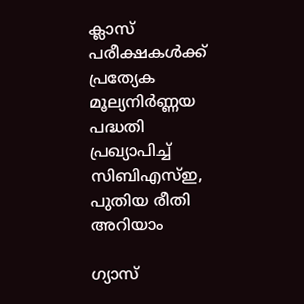ക്ലാസ് പരീക്ഷകൾക്ക് പ്രത്യേക മൂല്യനിർണ്ണയ പദ്ധതി പ്രഖ്യാപിച്ച് സിബിഎസ്ഇ, പുതിയ രീതി അറിയാം

ഗ്യാസ്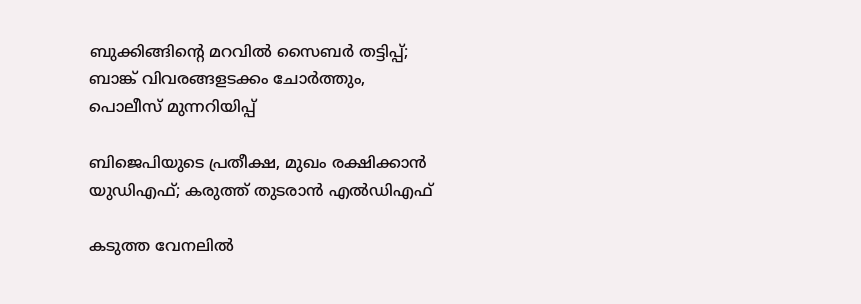ബുക്കിങ്ങിന്റെ മറവില്‍ സൈബര്‍ തട്ടിപ്പ്; ബാങ്ക് വിവരങ്ങളടക്കം ചോര്‍ത്തും, പൊലീസ് മുന്നറിയിപ്പ്

ബിജെപിയുടെ പ്രതീക്ഷ, മുഖം രക്ഷിക്കാന്‍ യുഡിഎഫ്; കരുത്ത് തുടരാന്‍ എല്‍ഡിഎഫ്

കടുത്ത വേനലില്‍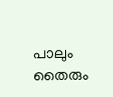പാലും തൈരും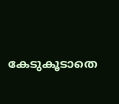കേടുകൂടാതെ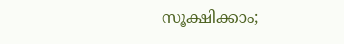സൂക്ഷിക്കാം;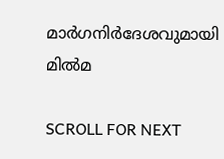മാര്‍ഗനിര്‍ദേശവുമായി മില്‍മ

SCROLL FOR NEXT